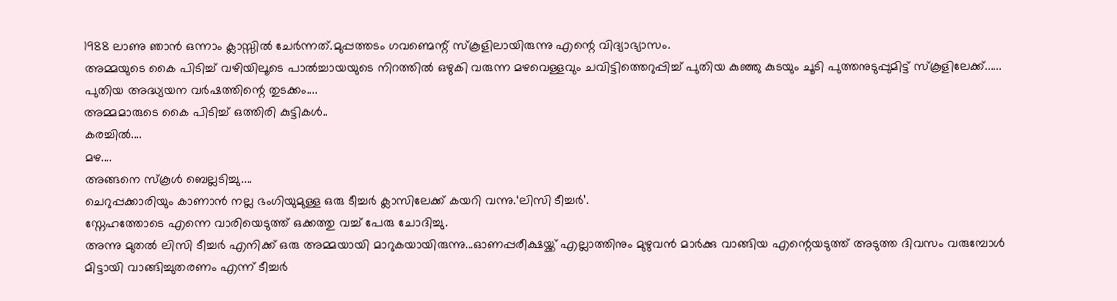1988 ലാണു ഞാൻ ഒന്നാം ക്ലാസ്സിൽ ചേർന്നത്.മുപ്പത്തടം ഗവണ്മെന്റ് സ്കൂളിലായിരുന്നു എന്റെ വിദ്യാഭ്യാസം.
അമ്മയുടെ കൈ പിടിച്ച് വഴിയിലൂടെ പാൽച്ചായയുടെ നിറത്തിൽ ഒഴുകി വരുന്ന മഴവെള്ളവും ചവിട്ടിത്തെറുപ്പിച്ച് പുതിയ കുഞ്ഞു കുടയും ചൂടി പുത്തനുടുപ്പുമിട്ട് സ്കൂളിലേക്ക്......
പുതിയ അദ്ധ്യയന വർഷത്തിന്റെ തുടക്കം....
അമ്മമാരുടെ കൈ പിടിച്ച് ഒത്തിരി കുട്ടികൾ..
കരച്ചിൽ....
മഴ....
അങ്ങനെ സ്കൂൾ ബെല്ലടിച്ചു....
ചെറുപ്പക്കാരിയും കാണാൻ നല്ല ഭംഗിയുമുള്ള ഒരു ടീച്ചർ ക്ലാസിലേക്ക് കയറി വന്നു.‘ലിസി ടീച്ചർ’.
സ്നേഹത്തോടെ എന്നെ വാരിയെടുത്ത് ഒക്കത്തു വച്ച് പേരു ചോദിച്ചു.
അന്നു മുതൽ ലിസി ടീച്ചർ എനിക്ക് ഒരു അമ്മയായി മാറുകയായിരുന്നു...ഓണപ്പരീക്ഷയ്ക്ക് എല്ലാത്തിനും മുഴുവൻ മാർക്കു വാങ്ങിയ എന്റെയടുത്ത് അടുത്ത ദിവസം വരുമ്പോൾ മിട്ടായി വാങ്ങിച്ചുതരണം എന്ന് ടീച്ചർ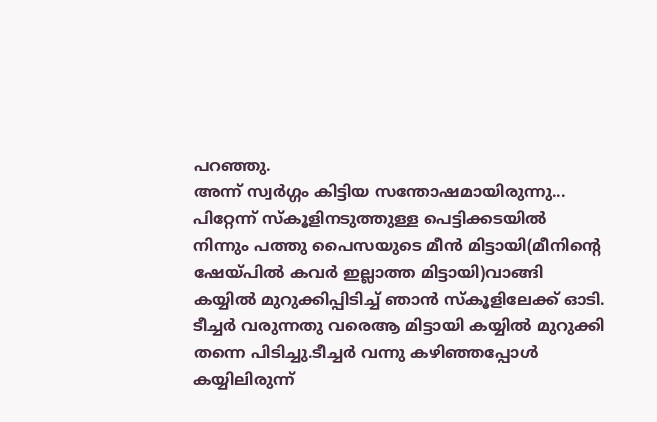പറഞ്ഞു.
അന്ന് സ്വർഗ്ഗം കിട്ടിയ സന്തോഷമായിരുന്നു...
പിറ്റേന്ന് സ്കൂളിനടുത്തുള്ള പെട്ടിക്കടയിൽ നിന്നും പത്തു പൈസയുടെ മീൻ മിട്ടായി(മീനിന്റെ ഷേയ്പിൽ കവർ ഇല്ലാത്ത മിട്ടായി)വാങ്ങി കയ്യിൽ മുറുക്കിപ്പിടിച്ച് ഞാൻ സ്കൂളിലേക്ക് ഓടി.
ടീച്ചർ വരുന്നതു വരെആ മിട്ടായി കയ്യിൽ മുറുക്കി തന്നെ പിടിച്ചു.ടീച്ചർ വന്നു കഴിഞ്ഞപ്പോൾ കയ്യിലിരുന്ന്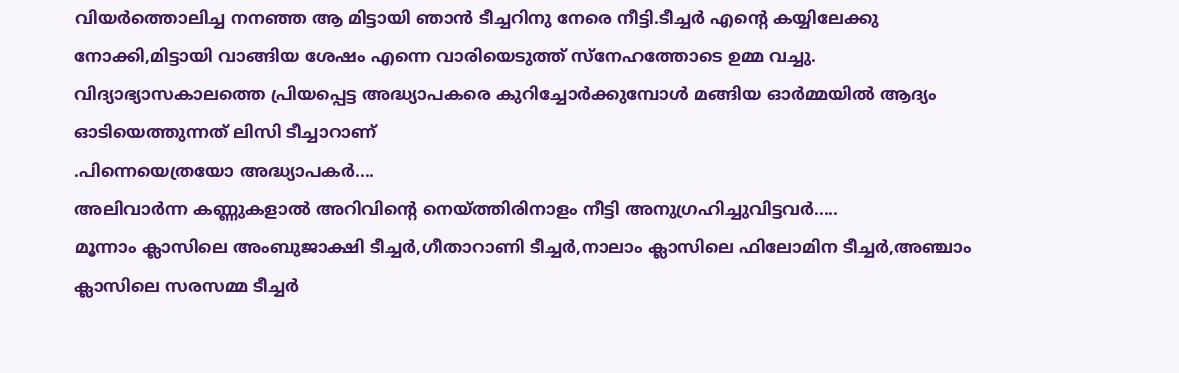വിയർത്തൊലിച്ച നനഞ്ഞ ആ മിട്ടായി ഞാൻ ടീച്ചറിനു നേരെ നീട്ടി.ടീച്ചർ എന്റെ കയ്യിലേക്കു നോക്കി,മിട്ടായി വാങ്ങിയ ശേഷം എന്നെ വാരിയെടുത്ത് സ്നേഹത്തോടെ ഉമ്മ വച്ചു.
വിദ്യാഭ്യാസകാലത്തെ പ്രിയപ്പെട്ട അദ്ധ്യാപകരെ കുറിച്ചോർക്കുമ്പോൾ മങ്ങിയ ഓർമ്മയിൽ ആദ്യം ഓടിയെത്തുന്നത് ലിസി ടീച്ചാറാണ്
.പിന്നെയെത്രയോ അദ്ധ്യാപകർ....
അലിവാർന്ന കണ്ണുകളാൽ അറിവിന്റെ നെയ്ത്തിരിനാളം നീട്ടി അനുഗ്രഹിച്ചുവിട്ടവർ.....
മൂന്നാം ക്ലാസിലെ അംബുജാക്ഷി ടീച്ചർ,ഗീതാറാണി ടീച്ചർ,നാലാം ക്ലാസിലെ ഫിലോമിന ടീച്ചർ,അഞ്ചാം ക്ലാസിലെ സരസമ്മ ടീച്ചർ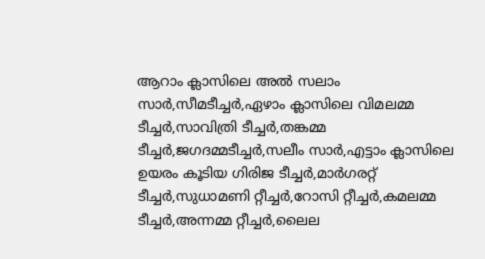ആറാം ക്ലാസിലെ അൽ സലാം സാർ,സീമടീച്ചർ,ഏഴാം ക്ലാസിലെ വിമലമ്മ ടീച്ചർ,സാവിത്രി ടീച്ചർ,തങ്കമ്മ ടീച്ചർ,ജഗദമ്മടീച്ചർ,സലീം സാർ,എട്ടാം ക്ലാസിലെ ഉയരം കൂടിയ ഗിരിജ ടീച്ചർ,മാർഗരറ്റ് ടീച്ചർ,സുധാമണി റ്റീച്ചർ,റോസി റ്റീച്ചർ,കമലമ്മ ടീച്ചർ,അന്നമ്മ റ്റീച്ചർ,ലൈല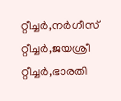റ്റീച്ചർ,നർഗീസ് റ്റീച്ചർ,ജയശ്രീ റ്റീച്ചർ,ഭാരതി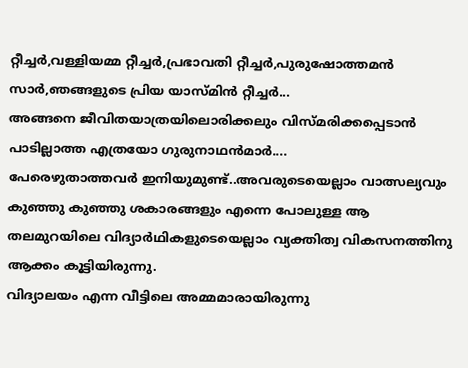റ്റീച്ചർ,വള്ളിയമ്മ റ്റീച്ചർ,പ്രഭാവതി റ്റീച്ചർ,പുരുഷോത്തമൻ സാർ,ഞങ്ങളുടെ പ്രിയ യാസ്മിൻ റ്റീച്ചർ...
അങ്ങനെ ജീവിതയാത്രയിലൊരിക്കലും വിസ്മരിക്കപ്പെടാൻ പാടില്ലാത്ത എത്രയോ ഗുരുനാഥൻമാർ....
പേരെഴുതാത്തവർ ഇനിയുമുണ്ട്..അവരുടെയെല്ലാം വാത്സല്യവും കുഞ്ഞു കുഞ്ഞു ശകാരങ്ങളും എന്നെ പോലുള്ള ആ തലമുറയിലെ വിദ്യാർഥികളുടെയെല്ലാം വ്യക്തിത്വ വികസനത്തിനു ആക്കം കൂട്ടിയിരുന്നു.
വിദ്യാലയം എന്ന വീട്ടിലെ അമ്മമാരായിരുന്നു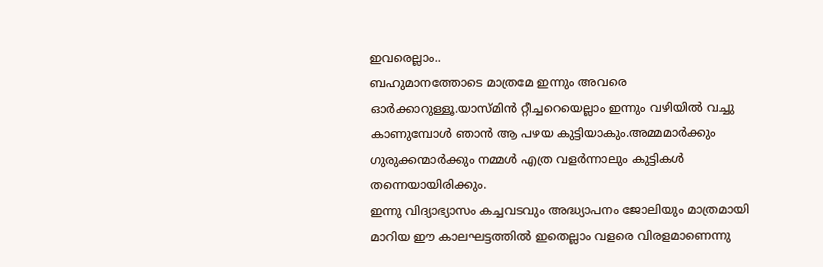ഇവരെല്ലാം..
ബഹുമാനത്തോടെ മാത്രമേ ഇന്നും അവരെ ഓർക്കാറുള്ളൂ.യാസ്മിൻ റ്റീച്ചറെയെല്ലാം ഇന്നും വഴിയിൽ വച്ചു കാണുമ്പോൾ ഞാൻ ആ പഴയ കുട്ടിയാകും.അമ്മമാർക്കും ഗുരുക്കന്മാർക്കും നമ്മൾ എത്ര വളർന്നാലും കുട്ടികൾ തന്നെയായിരിക്കും.
ഇന്നു വിദ്യാഭ്യാസം കച്ചവടവും അദ്ധ്യാപനം ജോലിയും മാത്രമായി മാറിയ ഈ കാലഘട്ടത്തിൽ ഇതെല്ലാം വളരെ വിരളമാണെന്നു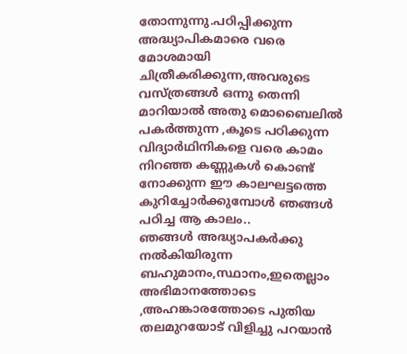തോന്നുന്നു.പഠിപ്പിക്കുന്ന അദ്ധ്യാപികമാരെ വരെ മോശമായി ചിത്രീകരിക്കുന്ന,അവരുടെ വസ്ത്രങ്ങൾ ഒന്നു തെന്നി മാറിയാൽ അതു മൊബൈലിൽ പകർത്തുന്ന ,കൂടെ പഠിക്കുന്ന വിദ്യാർഥിനികളെ വരെ കാമം നിറഞ്ഞ കണ്ണുകൾ കൊണ്ട് നോക്കുന്ന ഈ കാലഘട്ടത്തെ കുറിച്ചോർക്കുമ്പോൾ ഞങ്ങൾ പഠിച്ച ആ കാലം..
ഞങ്ങൾ അദ്ധ്യാപകർക്കു നൽകിയിരുന്ന ബഹുമാനം,സ്ഥാനം,ഇതെല്ലാം അഭിമാനത്തോടെ ,അഹങ്കാരത്തോടെ പുതിയ തലമുറയോട് വിളിച്ചു പറയാൻ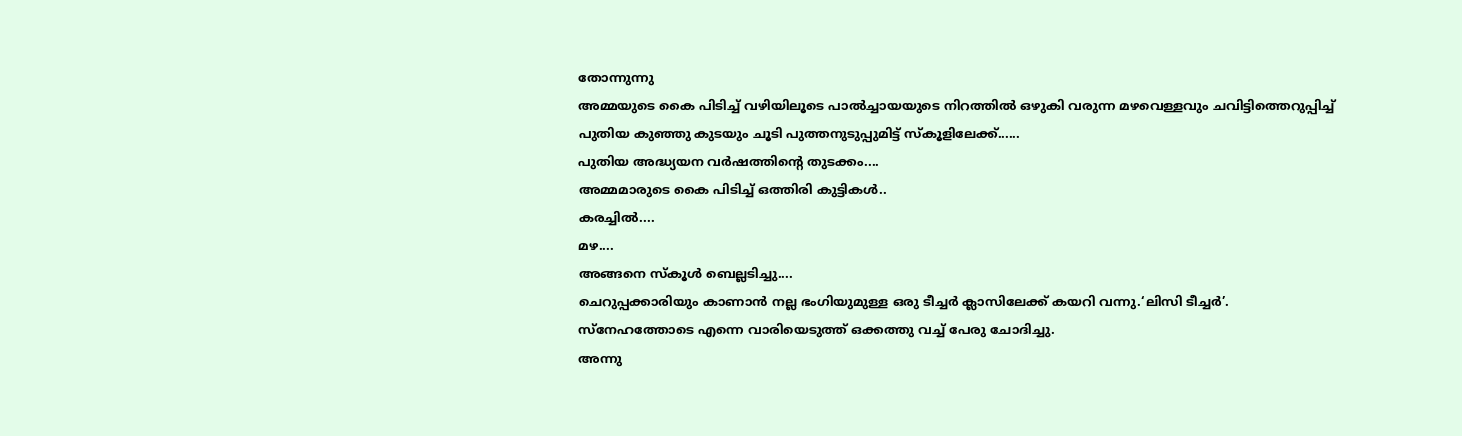തോന്നുന്നു
അമ്മയുടെ കൈ പിടിച്ച് വഴിയിലൂടെ പാൽച്ചായയുടെ നിറത്തിൽ ഒഴുകി വരുന്ന മഴവെള്ളവും ചവിട്ടിത്തെറുപ്പിച്ച് പുതിയ കുഞ്ഞു കുടയും ചൂടി പുത്തനുടുപ്പുമിട്ട് സ്കൂളിലേക്ക്......
പുതിയ അദ്ധ്യയന വർഷത്തിന്റെ തുടക്കം....
അമ്മമാരുടെ കൈ പിടിച്ച് ഒത്തിരി കുട്ടികൾ..
കരച്ചിൽ....
മഴ....
അങ്ങനെ സ്കൂൾ ബെല്ലടിച്ചു....
ചെറുപ്പക്കാരിയും കാണാൻ നല്ല ഭംഗിയുമുള്ള ഒരു ടീച്ചർ ക്ലാസിലേക്ക് കയറി വന്നു.‘ലിസി ടീച്ചർ’.
സ്നേഹത്തോടെ എന്നെ വാരിയെടുത്ത് ഒക്കത്തു വച്ച് പേരു ചോദിച്ചു.
അന്നു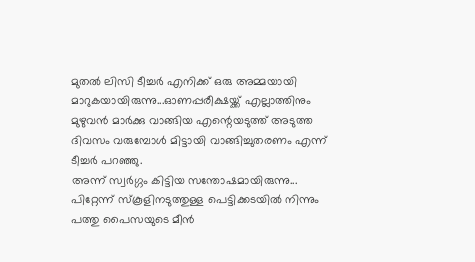മുതൽ ലിസി ടീച്ചർ എനിക്ക് ഒരു അമ്മയായി മാറുകയായിരുന്നു...ഓണപ്പരീക്ഷയ്ക്ക് എല്ലാത്തിനും മുഴുവൻ മാർക്കു വാങ്ങിയ എന്റെയടുത്ത് അടുത്ത ദിവസം വരുമ്പോൾ മിട്ടായി വാങ്ങിച്ചുതരണം എന്ന് ടീച്ചർ പറഞ്ഞു.
അന്ന് സ്വർഗ്ഗം കിട്ടിയ സന്തോഷമായിരുന്നു...
പിറ്റേന്ന് സ്കൂളിനടുത്തുള്ള പെട്ടിക്കടയിൽ നിന്നും പത്തു പൈസയുടെ മീൻ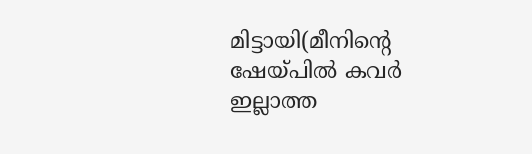മിട്ടായി(മീനിന്റെ ഷേയ്പിൽ കവർ ഇല്ലാത്ത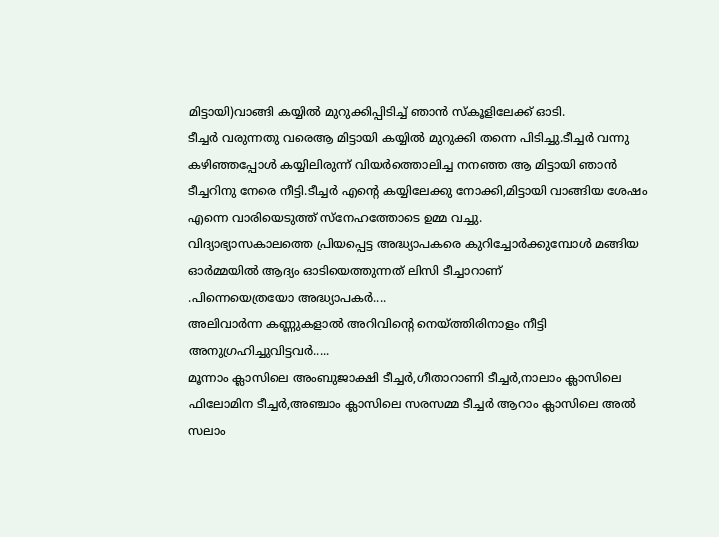മിട്ടായി)വാങ്ങി കയ്യിൽ മുറുക്കിപ്പിടിച്ച് ഞാൻ സ്കൂളിലേക്ക് ഓടി.
ടീച്ചർ വരുന്നതു വരെആ മിട്ടായി കയ്യിൽ മുറുക്കി തന്നെ പിടിച്ചു.ടീച്ചർ വന്നു കഴിഞ്ഞപ്പോൾ കയ്യിലിരുന്ന് വിയർത്തൊലിച്ച നനഞ്ഞ ആ മിട്ടായി ഞാൻ ടീച്ചറിനു നേരെ നീട്ടി.ടീച്ചർ എന്റെ കയ്യിലേക്കു നോക്കി,മിട്ടായി വാങ്ങിയ ശേഷം എന്നെ വാരിയെടുത്ത് സ്നേഹത്തോടെ ഉമ്മ വച്ചു.
വിദ്യാഭ്യാസകാലത്തെ പ്രിയപ്പെട്ട അദ്ധ്യാപകരെ കുറിച്ചോർക്കുമ്പോൾ മങ്ങിയ ഓർമ്മയിൽ ആദ്യം ഓടിയെത്തുന്നത് ലിസി ടീച്ചാറാണ്
.പിന്നെയെത്രയോ അദ്ധ്യാപകർ....
അലിവാർന്ന കണ്ണുകളാൽ അറിവിന്റെ നെയ്ത്തിരിനാളം നീട്ടി അനുഗ്രഹിച്ചുവിട്ടവർ.....
മൂന്നാം ക്ലാസിലെ അംബുജാക്ഷി ടീച്ചർ,ഗീതാറാണി ടീച്ചർ,നാലാം ക്ലാസിലെ ഫിലോമിന ടീച്ചർ,അഞ്ചാം ക്ലാസിലെ സരസമ്മ ടീച്ചർ ആറാം ക്ലാസിലെ അൽ സലാം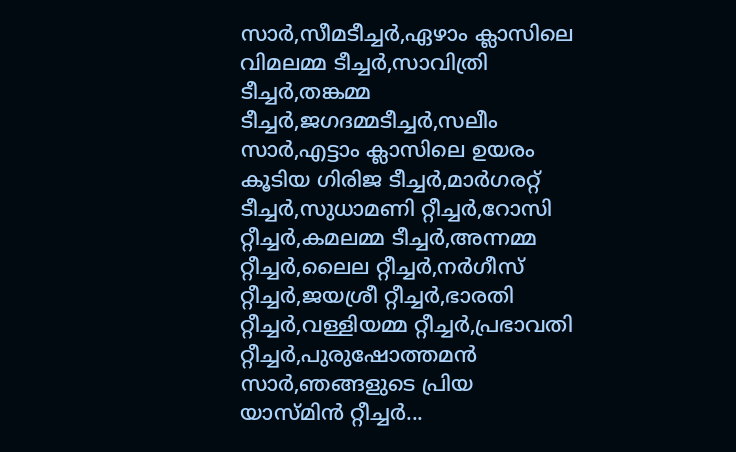സാർ,സീമടീച്ചർ,ഏഴാം ക്ലാസിലെ വിമലമ്മ ടീച്ചർ,സാവിത്രി ടീച്ചർ,തങ്കമ്മ ടീച്ചർ,ജഗദമ്മടീച്ചർ,സലീം സാർ,എട്ടാം ക്ലാസിലെ ഉയരം കൂടിയ ഗിരിജ ടീച്ചർ,മാർഗരറ്റ് ടീച്ചർ,സുധാമണി റ്റീച്ചർ,റോസി റ്റീച്ചർ,കമലമ്മ ടീച്ചർ,അന്നമ്മ റ്റീച്ചർ,ലൈല റ്റീച്ചർ,നർഗീസ് റ്റീച്ചർ,ജയശ്രീ റ്റീച്ചർ,ഭാരതി റ്റീച്ചർ,വള്ളിയമ്മ റ്റീച്ചർ,പ്രഭാവതി റ്റീച്ചർ,പുരുഷോത്തമൻ സാർ,ഞങ്ങളുടെ പ്രിയ യാസ്മിൻ റ്റീച്ചർ...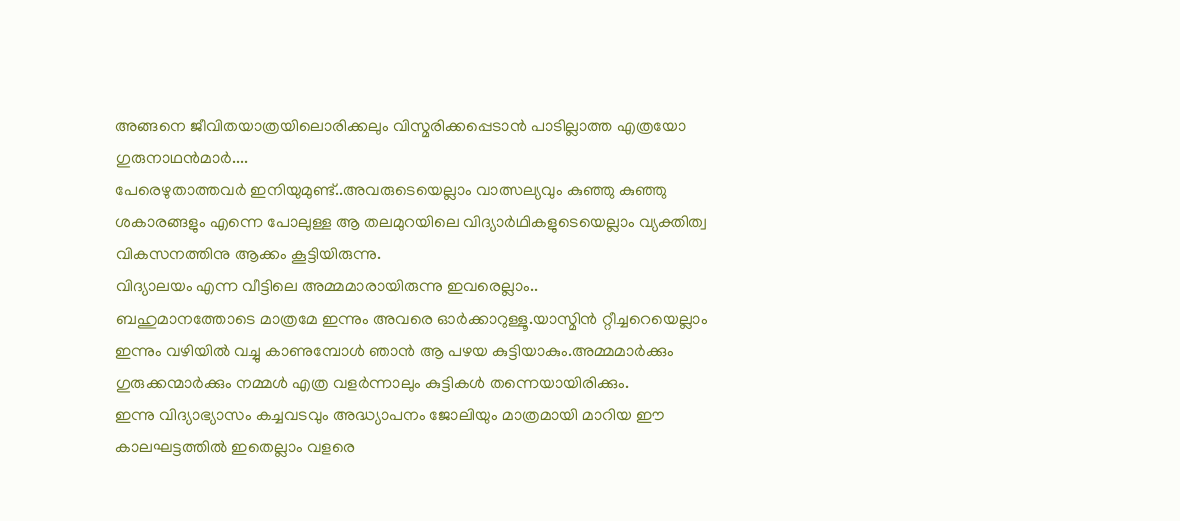അങ്ങനെ ജീവിതയാത്രയിലൊരിക്കലും വിസ്മരിക്കപ്പെടാൻ പാടില്ലാത്ത എത്രയോ ഗുരുനാഥൻമാർ....
പേരെഴുതാത്തവർ ഇനിയുമുണ്ട്..അവരുടെയെല്ലാം വാത്സല്യവും കുഞ്ഞു കുഞ്ഞു ശകാരങ്ങളും എന്നെ പോലുള്ള ആ തലമുറയിലെ വിദ്യാർഥികളുടെയെല്ലാം വ്യക്തിത്വ വികസനത്തിനു ആക്കം കൂട്ടിയിരുന്നു.
വിദ്യാലയം എന്ന വീട്ടിലെ അമ്മമാരായിരുന്നു ഇവരെല്ലാം..
ബഹുമാനത്തോടെ മാത്രമേ ഇന്നും അവരെ ഓർക്കാറുള്ളൂ.യാസ്മിൻ റ്റീച്ചറെയെല്ലാം ഇന്നും വഴിയിൽ വച്ചു കാണുമ്പോൾ ഞാൻ ആ പഴയ കുട്ടിയാകും.അമ്മമാർക്കും ഗുരുക്കന്മാർക്കും നമ്മൾ എത്ര വളർന്നാലും കുട്ടികൾ തന്നെയായിരിക്കും.
ഇന്നു വിദ്യാഭ്യാസം കച്ചവടവും അദ്ധ്യാപനം ജോലിയും മാത്രമായി മാറിയ ഈ കാലഘട്ടത്തിൽ ഇതെല്ലാം വളരെ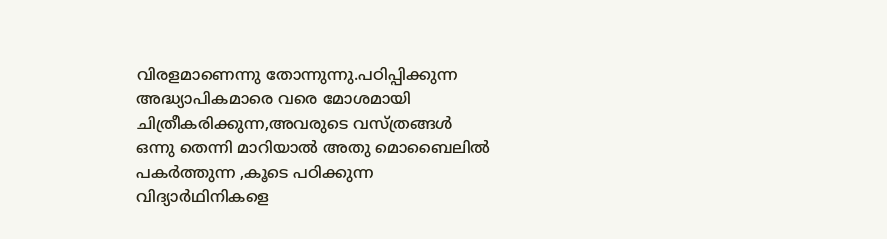വിരളമാണെന്നു തോന്നുന്നു.പഠിപ്പിക്കുന്ന അദ്ധ്യാപികമാരെ വരെ മോശമായി ചിത്രീകരിക്കുന്ന,അവരുടെ വസ്ത്രങ്ങൾ ഒന്നു തെന്നി മാറിയാൽ അതു മൊബൈലിൽ പകർത്തുന്ന ,കൂടെ പഠിക്കുന്ന വിദ്യാർഥിനികളെ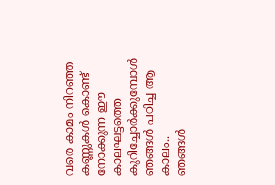വരെ കാമം നിറഞ്ഞ കണ്ണുകൾ കൊണ്ട് നോക്കുന്ന ഈ കാലഘട്ടത്തെ കുറിച്ചോർക്കുമ്പോൾ ഞങ്ങൾ പഠിച്ച ആ കാലം..
ഞങ്ങൾ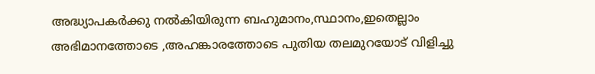അദ്ധ്യാപകർക്കു നൽകിയിരുന്ന ബഹുമാനം,സ്ഥാനം,ഇതെല്ലാം അഭിമാനത്തോടെ ,അഹങ്കാരത്തോടെ പുതിയ തലമുറയോട് വിളിച്ചു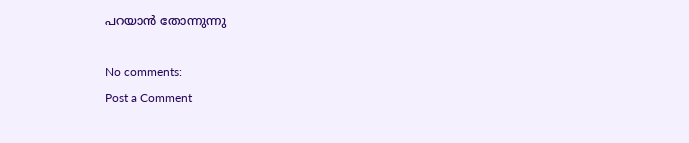പറയാൻ തോന്നുന്നു

No comments:
Post a Comment